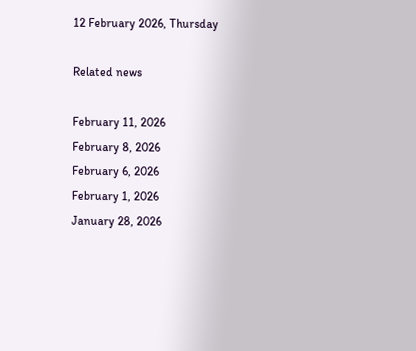12 February 2026, Thursday

Related news

February 11, 2026
February 8, 2026
February 6, 2026
February 1, 2026
January 28, 2026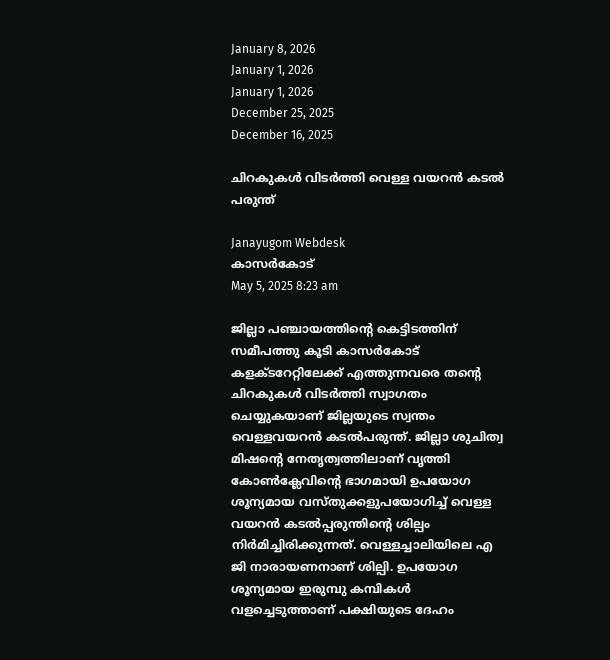January 8, 2026
January 1, 2026
January 1, 2026
December 25, 2025
December 16, 2025

ചിറകുകൾ വിടർത്തി വെള്ള വയറൻ കടൽ പരുന്ത്

Janayugom Webdesk
കാസർകോട്
May 5, 2025 8:23 am

ജില്ലാ പഞ്ചായത്തിന്റെ കെട്ടിടത്തിന് സമീപത്തു കൂടി കാസർകോട് കളക്ടറേറ്റിലേക്ക് എത്തുന്നവരെ തന്റെ ചിറകുകൾ വിടർത്തി സ്വാഗതം ചെയ്യുകയാണ് ജില്ലയുടെ സ്വന്തം വെള്ളവയറൻ കടൽപരുന്ത്. ജില്ലാ ശുചിത്വ മിഷന്റെ നേതൃത്വത്തിലാണ് വൃത്തി കോൺക്ലേവിന്റെ ഭാഗമായി ഉപയോഗ ശൂന്യമായ വസ്തുക്കളുപയോഗിച്ച് വെള്ള വയറൻ കടൽപ്പരുന്തിന്റെ ശില്പം നിർമിച്ചിരിക്കുന്നത്. വെള്ളച്ചാലിയിലെ എ ജി നാരായണനാണ് ശില്പി. ഉപയോഗ ശൂന്യമായ ഇരുമ്പു കമ്പികൾ വളച്ചെടുത്താണ് പക്ഷിയുടെ ദേഹം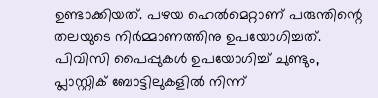ഉണ്ടാക്കിയത്. പഴയ ഹെൽമെറ്റാണ് പരുന്തിന്റെ തലയുടെ നിർമ്മാണത്തിനു ഉപയോഗിച്ചത്. പിവിസി പൈപ്പുകൾ ഉപയോഗിച്ച് ചുണ്ടും, പ്ലാസ്റ്റിക് ബോട്ടിലുകളിൽ നിന്ന്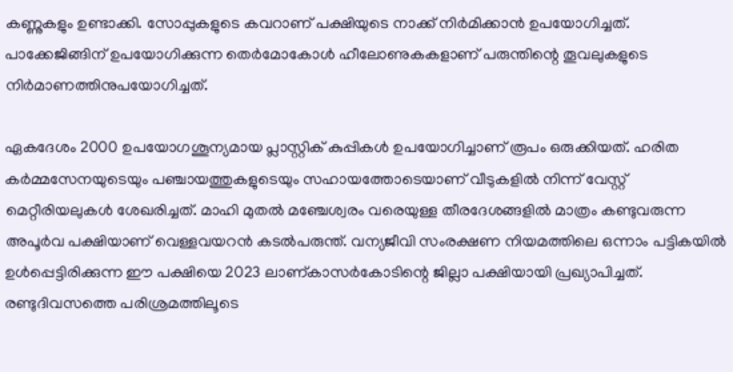കണ്ണുകളും ഉണ്ടാക്കി. സോപ്പുകളുടെ കവറാണ് പക്ഷിയുടെ നാക്ക് നിർമിക്കാൻ ഉപയോഗിച്ചത്. പാക്കേജിങ്ങിന് ഉപയോഗിക്കുന്ന തെർമോകോൾ ഹീലോണുകകളാണ് പരുന്തിന്റെ തൂവലുകളുടെ നിർമാണത്തിനുപയോഗിച്ചത്.

ഏകദേശം 2000 ഉപയോഗശൂന്യമായ പ്ലാസ്റ്റിക് കുപ്പികൾ ഉപയോഗിച്ചാണ് രൂപം ഒരുക്കിയത്. ഹരിത കർമ്മസേനയുടെയും പഞ്ചായത്തുകളുടെയും സഹായത്തോടെയാണ് വീടുകളിൽ നിന്ന് വേസ്റ്റ് മെറ്റീരിയലുകൾ ശേഖരിച്ചത്. മാഹി മുതൽ മഞ്ചേശ്വരം വരെയുള്ള തീരദേശങ്ങളിൽ മാത്രം കണ്ടുവരുന്ന അപൂർവ പക്ഷിയാണ് വെള്ളവയറൻ കടൽപരുന്ത്. വന്യജീവി സംരക്ഷണ നിയമത്തിലെ ഒന്നാം പട്ടികയിൽ ഉൾപ്പെട്ടിരിക്കുന്ന ഈ പക്ഷിയെ 2023 ലാണ്കാസർകോടിന്റെ ജില്ലാ പക്ഷിയായി പ്രഖ്യാപിച്ചത്. രണ്ടുദിവസത്തെ പരിശ്രമത്തിലൂടെ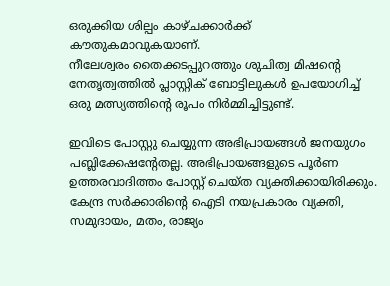ഒരുക്കിയ ശില്പം കാഴ്ചക്കാർക്ക് കൗതുകമാവുകയാണ്.
നീലേശ്വരം തൈക്കടപ്പുറത്തും ശുചിത്വ മിഷന്റെ നേതൃത്വത്തിൽ പ്ലാസ്റ്റിക് ബോട്ടിലുകൾ ഉപയോഗിച്ച് ഒരു മത്സ്യത്തിന്റെ രൂപം നിർമ്മിച്ചിട്ടുണ്ട്.

ഇവിടെ പോസ്റ്റു ചെയ്യുന്ന അഭിപ്രായങ്ങള്‍ ജനയുഗം പബ്ലിക്കേഷന്റേതല്ല. അഭിപ്രായങ്ങളുടെ പൂര്‍ണ ഉത്തരവാദിത്തം പോസ്റ്റ് ചെയ്ത വ്യക്തിക്കായിരിക്കും. കേന്ദ്ര സര്‍ക്കാരിന്റെ ഐടി നയപ്രകാരം വ്യക്തി, സമുദായം, മതം, രാജ്യം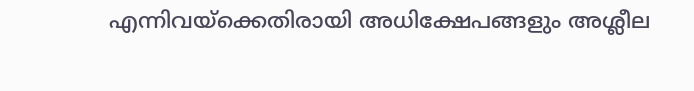എന്നിവയ്‌ക്കെതിരായി അധിക്ഷേപങ്ങളും അശ്ലീല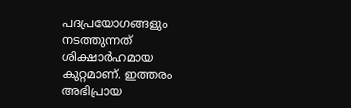പദപ്രയോഗങ്ങളും നടത്തുന്നത് ശിക്ഷാര്‍ഹമായ കുറ്റമാണ്. ഇത്തരം അഭിപ്രായ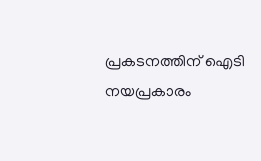പ്രകടനത്തിന് ഐടി നയപ്രകാരം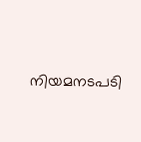നിയമനടപടി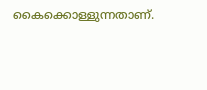കൈക്കൊള്ളുന്നതാണ്.